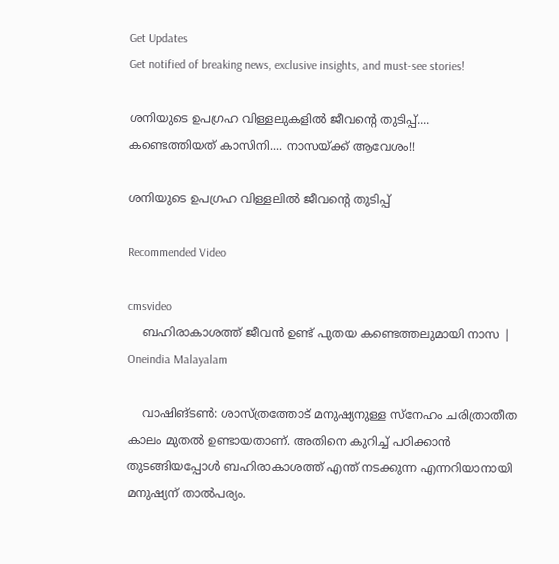Get Updates
Get notified of breaking news, exclusive insights, and must-see stories!

ശനിയുടെ ഉപഗ്രഹ വിള്ളലുകളില്‍ ജീവന്റെ തുടിപ്പ്.... കണ്ടെത്തിയത് കാസിനി.... നാസയ്ക്ക് ആവേശം!!

ശനിയുടെ ഉപഗ്രഹ വിള്ളലില്‍ ജീവന്റെ തുടിപ്പ്

Recommended Video

cmsvideo
    ബഹിരാകാശത്ത് ജീവന്‍ ഉണ്ട് പുതയ കണ്ടെത്തലുമായി നാസ | Oneindia Malayalam

    വാഷിങ്ടണ്‍: ശാസ്ത്രത്തോട് മനുഷ്യനുള്ള സ്‌നേഹം ചരിത്രാതീത കാലം മുതല്‍ ഉണ്ടായതാണ്. അതിനെ കുറിച്ച് പഠിക്കാന്‍ തുടങ്ങിയപ്പോള്‍ ബഹിരാകാശത്ത് എന്ത് നടക്കുന്ന എന്നറിയാനായി മനുഷ്യന് താല്‍പര്യം.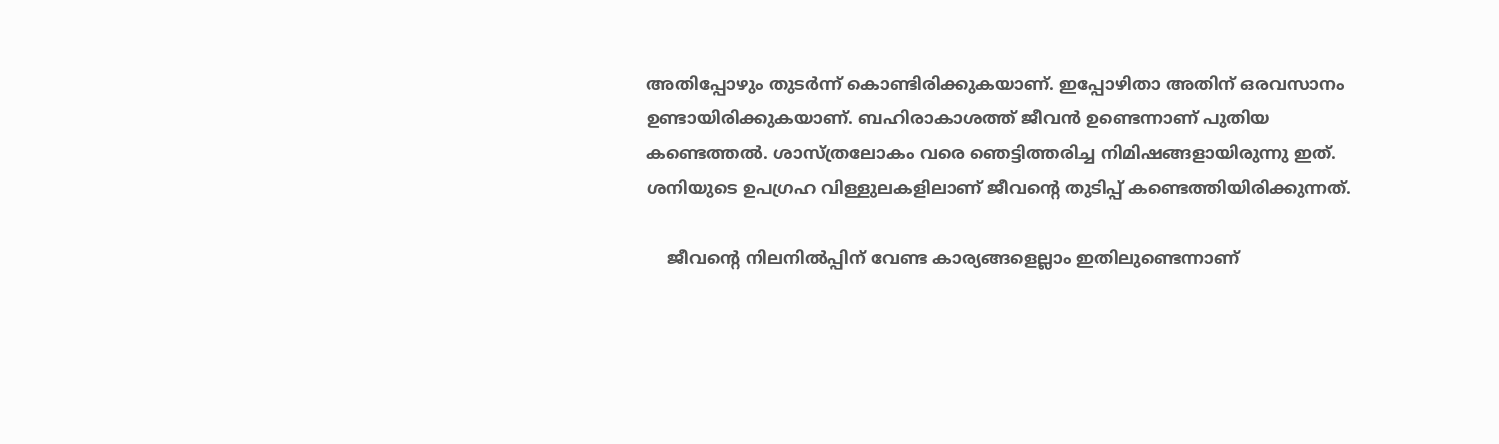അതിപ്പോഴും തുടര്‍ന്ന് കൊണ്ടിരിക്കുകയാണ്. ഇപ്പോഴിതാ അതിന് ഒരവസാനം ഉണ്ടായിരിക്കുകയാണ്. ബഹിരാകാശത്ത് ജീവന്‍ ഉണ്ടെന്നാണ് പുതിയ കണ്ടെത്തല്‍. ശാസ്ത്രലോകം വരെ ഞെട്ടിത്തരിച്ച നിമിഷങ്ങളായിരുന്നു ഇത്. ശനിയുടെ ഉപഗ്രഹ വിള്ളുലകളിലാണ് ജീവന്റെ തുടിപ്പ് കണ്ടെത്തിയിരിക്കുന്നത്.

    ജീവന്റെ നിലനില്‍പ്പിന് വേണ്ട കാര്യങ്ങളെല്ലാം ഇതിലുണ്ടെന്നാണ്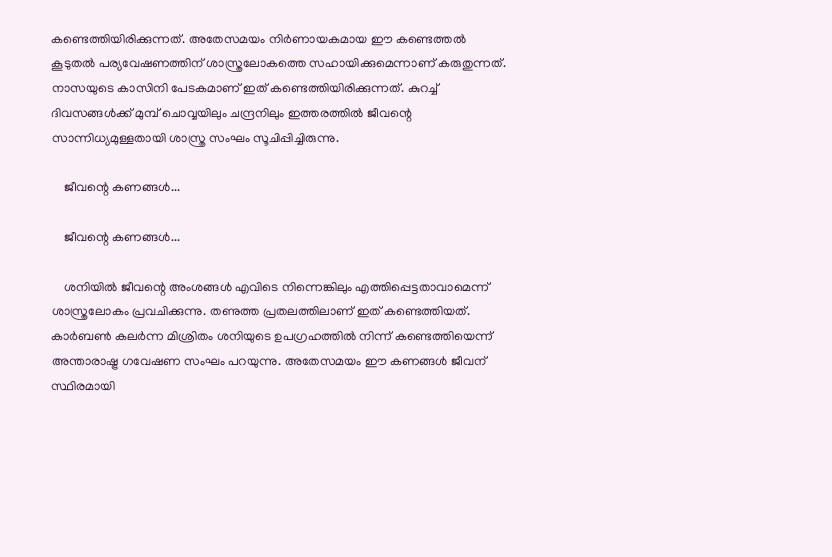കണ്ടെത്തിയിരിക്കുന്നത്. അതേസമയം നിര്‍ണായകമായ ഈ കണ്ടെത്തല്‍ കൂടുതല്‍ പര്യവേഷണത്തിന് ശാസ്ത്രലോകത്തെ സഹായിക്കുമെന്നാണ് കരുതുന്നത്. നാസയുടെ കാസിനി പേടകമാണ് ഇത് കണ്ടെത്തിയിരിക്കുന്നത്. കുറച്ച് ദിവസങ്ങള്‍ക്ക് മുമ്പ് ചൊവ്വയിലും ചന്ദ്രനിലും ഇത്തരത്തില്‍ ജീവന്റെ സാന്നിധ്യമുള്ളതായി ശാസ്ത്ര സംഘം സൂചിപ്പിച്ചിരുന്നു.

    ജീവന്റെ കണങ്ങള്‍...

    ജീവന്റെ കണങ്ങള്‍...

    ശനിയില്‍ ജീവന്റെ അംശങ്ങള്‍ എവിടെ നിന്നെങ്കിലും എത്തിപ്പെട്ടതാവാമെന്ന് ശാസ്ത്രലോകം പ്രവചിക്കുന്നു. തണുത്ത പ്രതലത്തിലാണ് ഇത് കണ്ടെത്തിയത്. കാര്‍ബണ്‍ കലര്‍ന്ന മിശ്രിതം ശനിയുടെ ഉപഗ്രഹത്തില്‍ നിന്ന് കണ്ടെത്തിയെന്ന് അന്താരാഷ്ട്ര ഗവേഷണ സംഘം പറയുന്നു. അതേസമയം ഈ കണങ്ങള്‍ ജീവന് സ്ഥിരമായി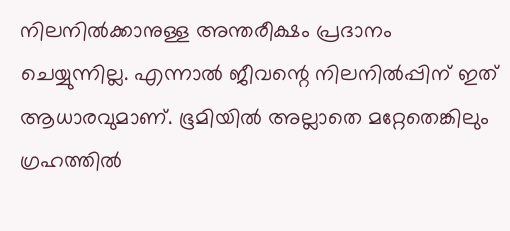നിലനില്‍ക്കാനുള്ള അന്തരീക്ഷം പ്രദാനം ചെയ്യുന്നില്ല. എന്നാല്‍ ജീവന്റെ നിലനില്‍പ്പിന് ഇത് ആധാരവുമാണ്. ഭൂമിയില്‍ അല്ലാതെ മറ്റേതെങ്കിലും ഗ്രഹത്തില്‍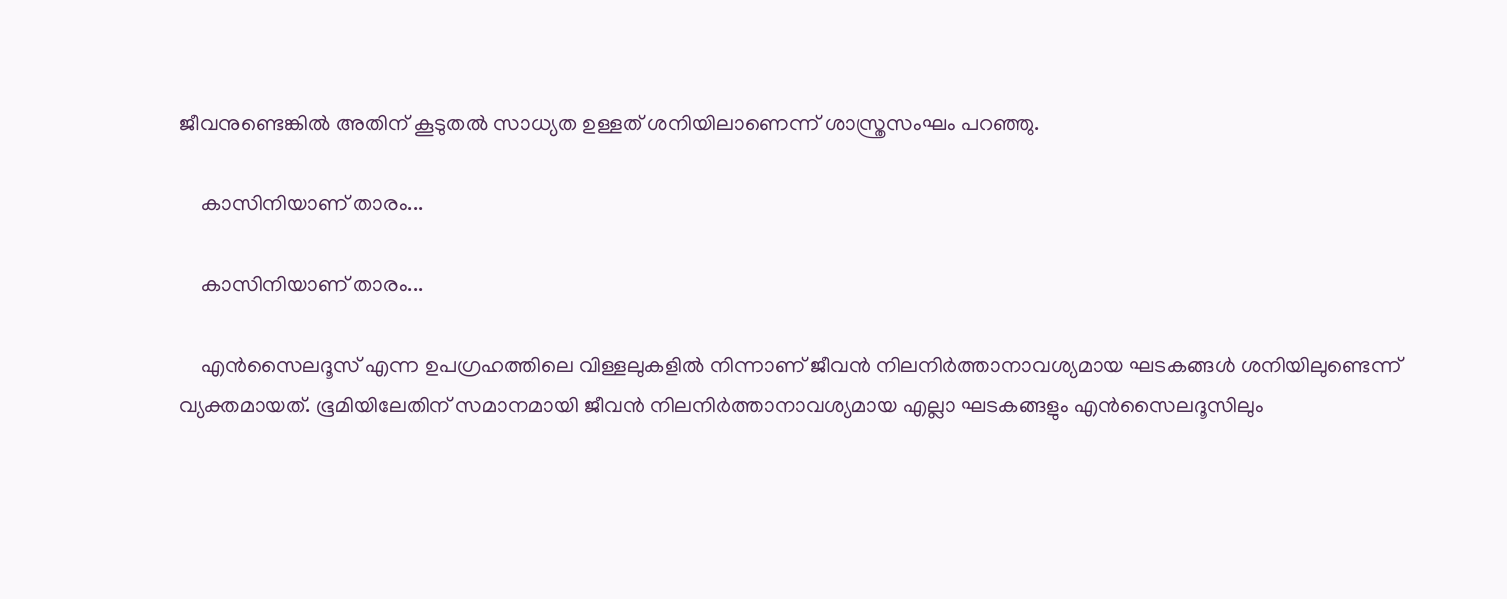ജീവനുണ്ടെങ്കില്‍ അതിന് കൂടുതല്‍ സാധ്യത ഉള്ളത് ശനിയിലാണെന്ന് ശാസ്ത്രസംഘം പറഞ്ഞു.

    കാസിനിയാണ് താരം...

    കാസിനിയാണ് താരം...

    എന്‍സൈലദൂസ് എന്ന ഉപഗ്രഹത്തിലെ വിള്ളലുകളില്‍ നിന്നാണ് ജീവന്‍ നിലനിര്‍ത്താനാവശ്യമായ ഘടകങ്ങള്‍ ശനിയിലുണ്ടെന്ന് വ്യക്തമായത്. ഭൂമിയിലേതിന് സമാനമായി ജീവന്‍ നിലനിര്‍ത്താനാവശ്യമായ എല്ലാ ഘടകങ്ങളും എന്‍സൈലദൂസിലും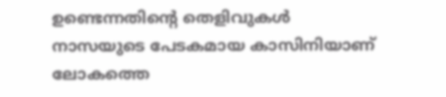ഉണ്ടെന്നതിന്റെ തെളിവുകള്‍ നാസയുടെ പേടകമായ കാസിനിയാണ് ലോകത്തെ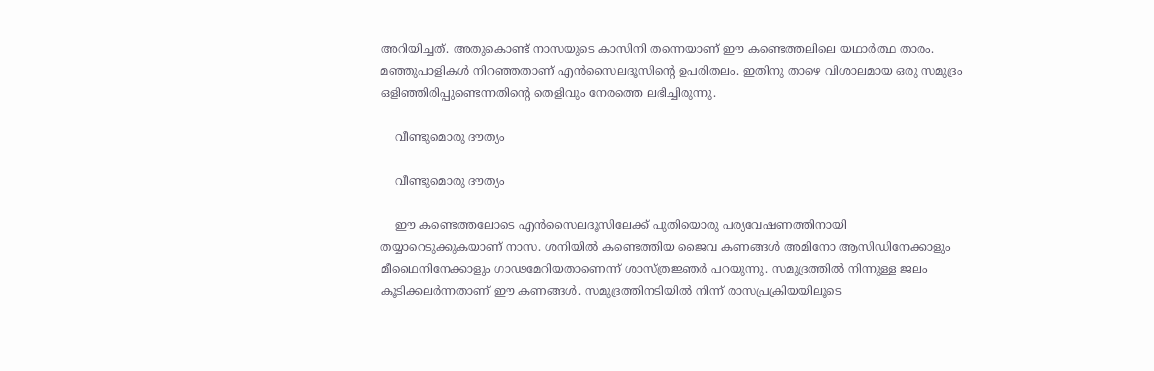അറിയിച്ചത്. അതുകൊണ്ട് നാസയുടെ കാസിനി തന്നെയാണ് ഈ കണ്ടെത്തലിലെ യഥാര്‍ത്ഥ താരം. മഞ്ഞുപാളികള്‍ നിറഞ്ഞതാണ് എന്‍സൈലദൂസിന്റെ ഉപരിതലം. ഇതിനു താഴെ വിശാലമായ ഒരു സമുദ്രം ഒളിഞ്ഞിരിപ്പുണ്ടെന്നതിന്റെ തെളിവും നേരത്തെ ലഭിച്ചിരുന്നു.

    വീണ്ടുമൊരു ദൗത്യം

    വീണ്ടുമൊരു ദൗത്യം

    ഈ കണ്ടെത്തലോടെ എന്‍സൈലദൂസിലേക്ക് പുതിയൊരു പര്യവേഷണത്തിനായി തയ്യാറെടുക്കുകയാണ് നാസ. ശനിയില്‍ കണ്ടെത്തിയ ജൈവ കണങ്ങള്‍ അമിനോ ആസിഡിനേക്കാളും മീഥൈനിനേക്കാളും ഗാഢമേറിയതാണെന്ന് ശാസ്ത്രജ്ഞര്‍ പറയുന്നു. സമുദ്രത്തില്‍ നിന്നുള്ള ജലം കൂടിക്കലര്‍ന്നതാണ് ഈ കണങ്ങള്‍. സമുദ്രത്തിനടിയില്‍ നിന്ന് രാസപ്രക്രിയയിലൂടെ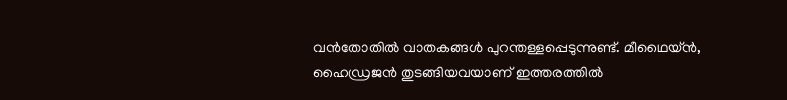വന്‍തോതില്‍ വാതകങ്ങള്‍ പുറന്തള്ളപ്പെടുന്നുണ്ട്. മീഥൈയ്ന്‍, ഹൈഡ്രജന്‍ തുടങ്ങിയവയാണ് ഇത്തരത്തില്‍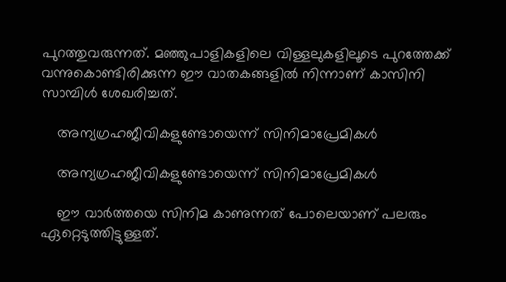പുറത്തുവരുന്നത്. മഞ്ഞുപാളികളിലെ വിള്ളലുകളിലൂടെ പുറത്തേക്ക് വന്നുകൊണ്ടിരിക്കുന്ന ഈ വാതകങ്ങളില്‍ നിന്നാണ് കാസിനി സാമ്പിള്‍ ശേഖരിച്ചത്.

    അന്യഗ്രഹജീവികളുണ്ടോയെന്ന് സിനിമാപ്രേമികള്‍

    അന്യഗ്രഹജീവികളുണ്ടോയെന്ന് സിനിമാപ്രേമികള്‍

    ഈ വാര്‍ത്തയെ സിനിമ കാണുന്നത് പോലെയാണ് പലരും ഏറ്റെടുത്തിട്ടുള്ളത്.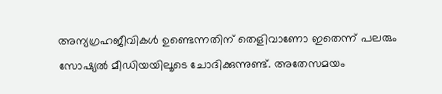അന്യഗ്രഹജീവികള്‍ ഉണ്ടെന്നതിന് തെളിവാണോ ഇതെന്ന് പലരും സോഷ്യല്‍ മീഡിയയിലൂടെ ചോദിക്കുന്നുണ്ട്. അതേസമയം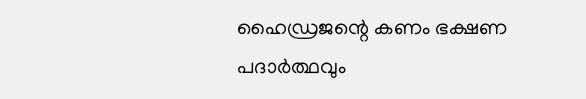ഹൈഡ്രജന്റെ കണം ഭക്ഷണ പദാര്‍ത്ഥവും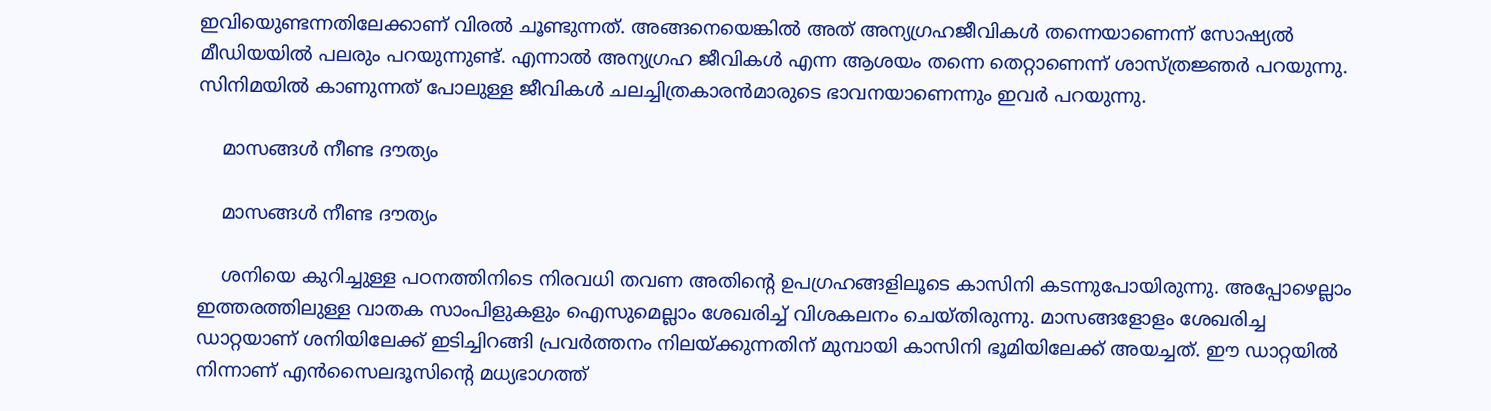ഇവിയെുണ്ടന്നതിലേക്കാണ് വിരല്‍ ചൂണ്ടുന്നത്. അങ്ങനെയെങ്കില്‍ അത് അന്യഗ്രഹജീവികള്‍ തന്നെയാണെന്ന് സോഷ്യല്‍ മീഡിയയില്‍ പലരും പറയുന്നുണ്ട്. എന്നാല്‍ അന്യഗ്രഹ ജീവികള്‍ എന്ന ആശയം തന്നെ തെറ്റാണെന്ന് ശാസ്ത്രജ്ഞര്‍ പറയുന്നു. സിനിമയില്‍ കാണുന്നത് പോലുള്ള ജീവികള്‍ ചലച്ചിത്രകാരന്‍മാരുടെ ഭാവനയാണെന്നും ഇവര്‍ പറയുന്നു.

    മാസങ്ങള്‍ നീണ്ട ദൗത്യം

    മാസങ്ങള്‍ നീണ്ട ദൗത്യം

    ശനിയെ കുറിച്ചുള്ള പഠനത്തിനിടെ നിരവധി തവണ അതിന്റെ ഉപഗ്രഹങ്ങളിലൂടെ കാസിനി കടന്നുപോയിരുന്നു. അപ്പോഴെല്ലാം ഇത്തരത്തിലുള്ള വാതക സാംപിളുകളും ഐസുമെല്ലാം ശേഖരിച്ച് വിശകലനം ചെയ്തിരുന്നു. മാസങ്ങളോളം ശേഖരിച്ച ഡാറ്റയാണ് ശനിയിലേക്ക് ഇടിച്ചിറങ്ങി പ്രവര്‍ത്തനം നിലയ്ക്കുന്നതിന് മുമ്പായി കാസിനി ഭൂമിയിലേക്ക് അയച്ചത്. ഈ ഡാറ്റയില്‍ നിന്നാണ് എന്‍സൈലദൂസിന്റെ മധ്യഭാഗത്ത്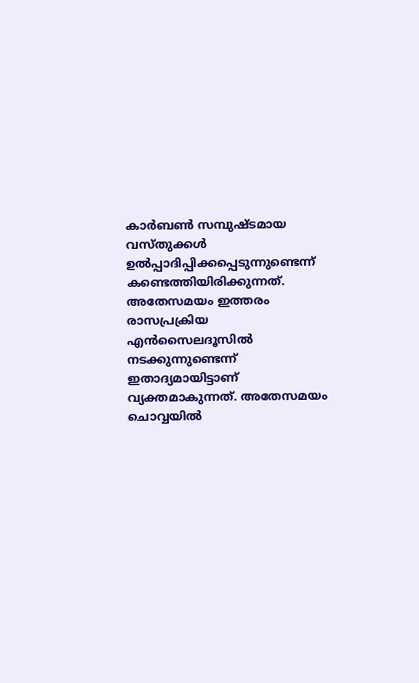കാര്‍ബണ്‍ സമ്പുഷ്ടമായ വസ്തുക്കള്‍ ഉല്‍പ്പാദിപ്പിക്കപ്പെടുന്നുണ്ടെന്ന് കണ്ടെത്തിയിരിക്കുന്നത്. അതേസമയം ഇത്തരം രാസപ്രക്രിയ എന്‍സൈലദൂസില്‍ നടക്കുന്നുണ്ടെന്ന് ഇതാദ്യമായിട്ടാണ് വ്യക്തമാകുന്നത്. അതേസമയം ചൊവ്വയില്‍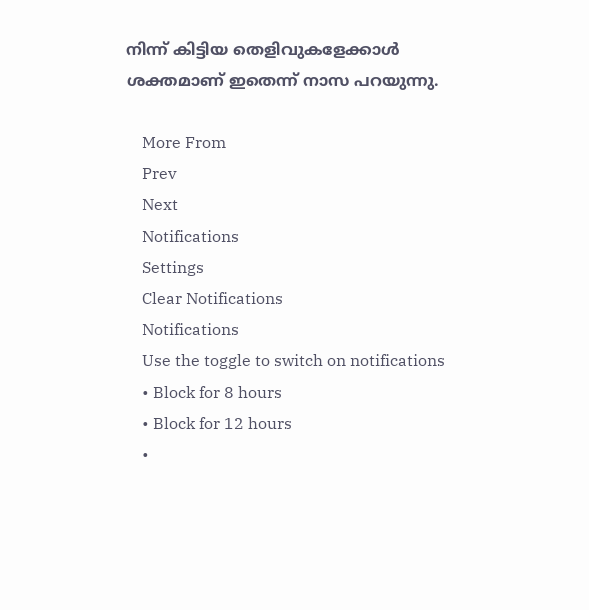നിന്ന് കിട്ടിയ തെളിവുകളേക്കാള്‍ ശക്തമാണ് ഇതെന്ന് നാസ പറയുന്നു.

    More From
    Prev
    Next
    Notifications
    Settings
    Clear Notifications
    Notifications
    Use the toggle to switch on notifications
    • Block for 8 hours
    • Block for 12 hours
    •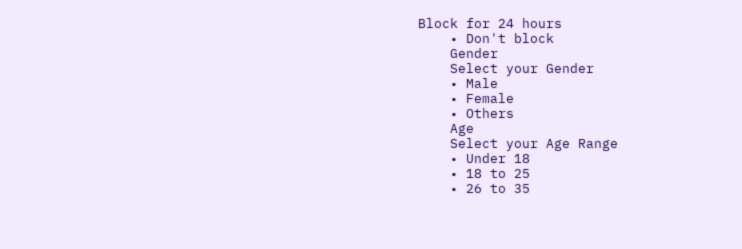Block for 24 hours
    • Don't block
    Gender
    Select your Gender
    • Male
    • Female
    • Others
    Age
    Select your Age Range
    • Under 18
    • 18 to 25
    • 26 to 35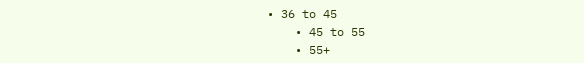• 36 to 45
    • 45 to 55
    • 55+